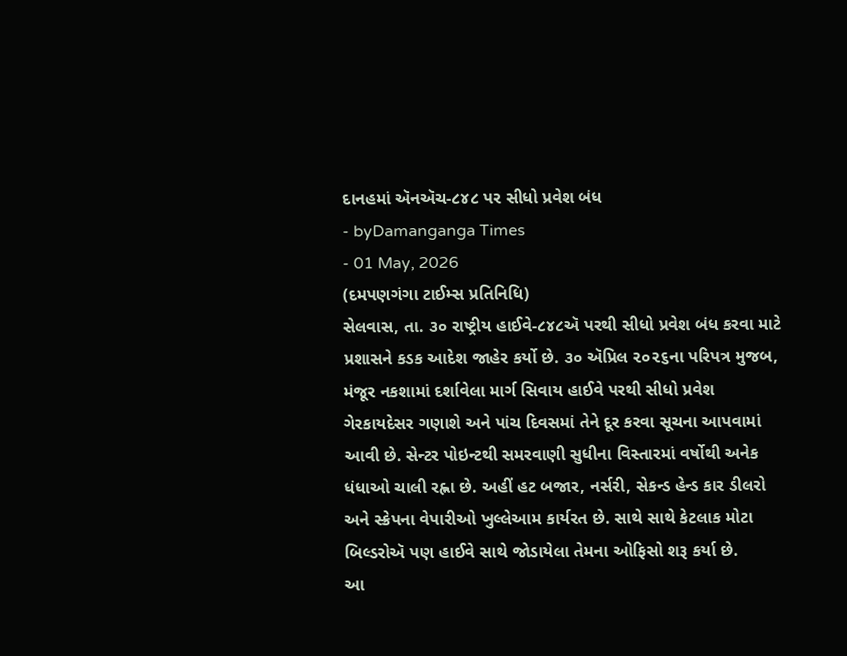દાનહમાં ઍનઍચ-૮૪૮ પર સીધો પ્રવેશ બંધ
- byDamanganga Times
- 01 May, 2026
(દમપણગંગા ટાઈમ્સ પ્રતિનિધિ)
સેલવાસ, તા. ૩૦ રાષ્ટ્રીય હાઈવે-૮૪૮ઍ પરથી સીધો પ્રવેશ બંધ કરવા માટે પ્રશાસને કડક આદેશ જાહેર કર્યો છે. ૩૦ ઍપ્રિલ ૨૦૨૬ના પરિપત્ર મુજબ, મંજૂર નકશામાં દર્શાવેલા માર્ગ સિવાય હાઈવે પરથી સીધો પ્રવેશ ગેરકાયદેસર ગણાશે અને પાંચ દિવસમાં તેને દૂર કરવા સૂચના આપવામાં આવી છે. સેન્ટર પોઇન્ટથી સમરવાણી સુધીના વિસ્તારમાં વર્ષોથી અનેક ધંધાઓ ચાલી રહ્ના છે. અહીં હટ બજાર, નર્સરી, સેકન્ડ હેન્ડ કાર ડીલરો અને સ્ક્રેપના વેપારીઓ ખુલ્લેઆમ કાર્યરત છે. સાથે સાથે કેટલાક મોટા બિલ્ડરોઍ પણ હાઈવે સાથે જોડાયેલા તેમના ઓફિસો શરૂ કર્યા છે.
આ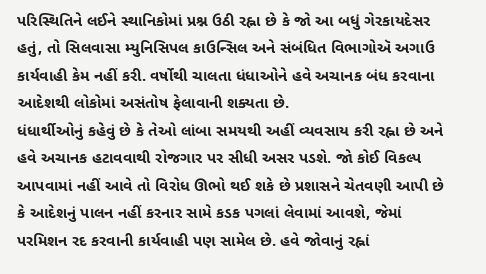પરિસ્થિતિને લઈને સ્થાનિકોમાં પ્રશ્ન ઉઠી રહ્ના છે કે જો આ બધું ગેરકાયદેસર હતું, તો સિલવાસા મ્યુનિસિપલ કાઉન્સિલ અને સંબંધિત વિભાગોઍ અગાઉ કાર્યવાહી કેમ નહીં કરી. વર્ષોથી ચાલતા ધંધાઓને હવે અચાનક બંધ કરવાના આદેશથી લોકોમાં અસંતોષ ફેલાવાની શક્યતા છે.
ધંધાર્થીઓનું કહેવું છે કે તેઓ લાંબા સમયથી અહીં વ્યવસાય કરી રહ્ના છે અને હવે અચાનક હટાવવાથી રોજગાર પર સીધી અસર પડશે. જો કોઈ વિકલ્પ આપવામાં નહીં આવે તો વિરોધ ઊભો થઈ શકે છે પ્રશાસને ચેતવણી આપી છે કે આદેશનું પાલન નહીં કરનાર સામે કડક પગલાં લેવામાં આવશે, જેમાં પરમિશન રદ કરવાની કાર્યવાહી પણ સામેલ છે. હવે જોવાનું રહ્નાં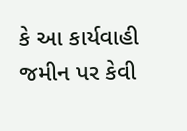કે આ કાર્યવાહી જમીન પર કેવી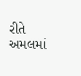રીતે અમલમાં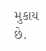મુકાય છે.